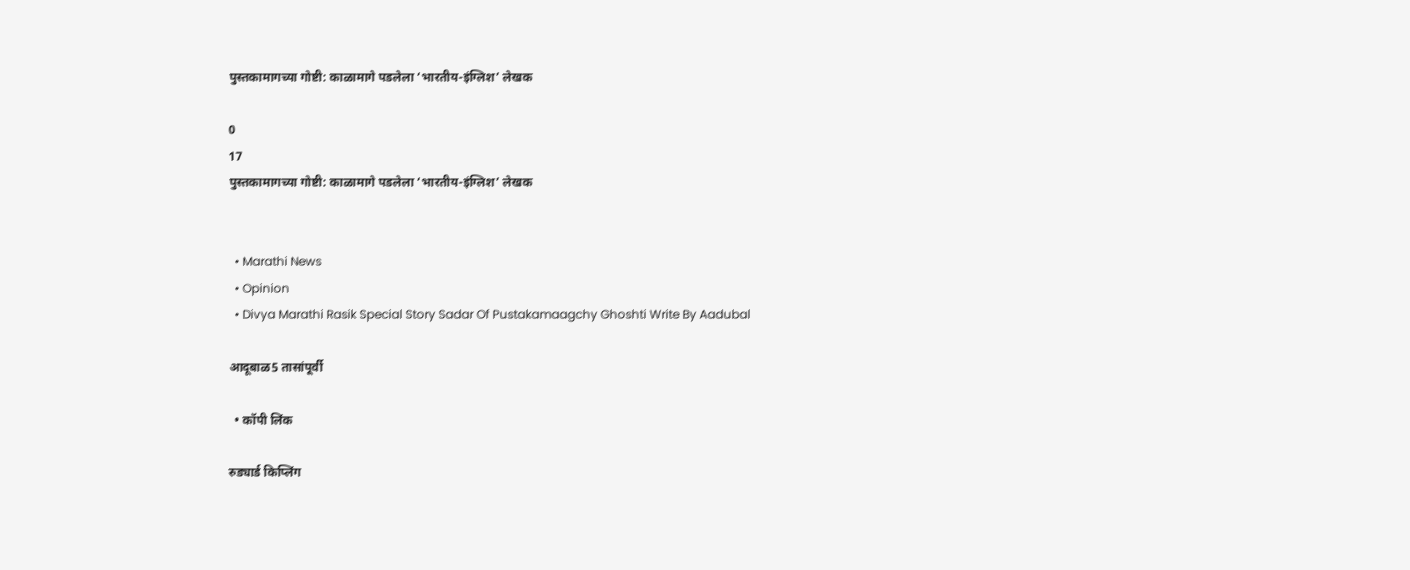पुस्तकामागच्या गोष्टी: काळामागे पडलेला ‘भारतीय-इंग्लिश’ लेखक

0
17
पुस्तकामागच्या गोष्टी: काळामागे पडलेला ‘भारतीय-इंग्लिश’ लेखक


  • Marathi News
  • Opinion
  • Divya Marathi Rasik Special Story Sadar Of Pustakamaagchy Ghoshti Write By Aadubal

आदूबाळ5 तासांपूर्वी

  • कॉपी लिंक

रुड्यार्ड किप्लिंग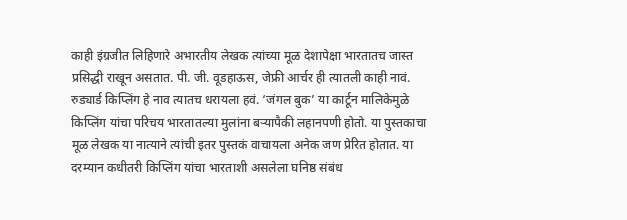काही इंग्रजीत लिहिणारे अभारतीय लेखक त्यांच्या मूळ देशापेक्षा भारतातच जास्त प्रसिद्धी राखून असतात. पी. जी. वूडहाऊस, जेफ्री आर्चर ही त्यातली काही नावं. रुड्यार्ड किप्लिंग हे नाव त्यातच धरायला हवं. ‘जंगल बुक’ या कार्टून मालिकेमुळे किप्लिंग यांचा परिचय भारतातल्या मुलांना बऱ्यापैकी लहानपणी होतो. या पुस्तकाचा मूळ लेखक या नात्याने त्यांची इतर पुस्तकं वाचायला अनेक जण प्रेरित होतात. या दरम्यान कधीतरी किप्लिंग यांचा भारताशी असलेला घनिष्ठ संबंध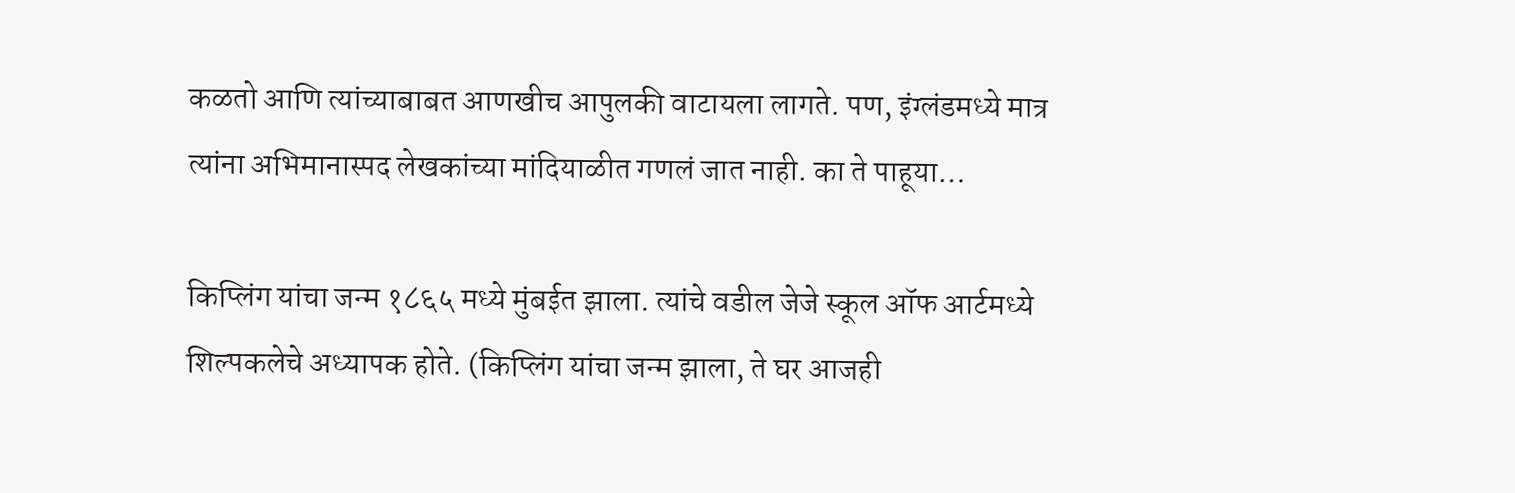कळतो आणि त्यांच्याबाबत आणखीच आपुलकी वाटायला लागते. पण, इंग्लंडमध्ये मात्र त्यांना अभिमानास्पद लेखकांच्या मांदियाळीत गणलं जात नाही. का ते पाहूया…

किप्लिंग यांचा जन्म १८६५ मध्ये मुंबईत झाला. त्यांचे वडील जेजे स्कूल ऑफ आर्टमध्ये शिल्पकलेचे अध्यापक होते. (किप्लिंग यांचा जन्म झाला, ते घर आजही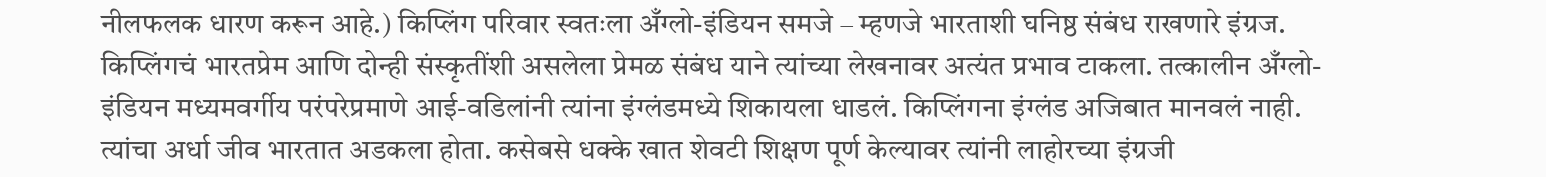नीलफलक धारण करून आहे.) किप्लिंग परिवार स्वतःला अँग्लो-इंडियन समजे – म्हणजे भारताशी घनिष्ठ संबंध राखणारे इंग्रज. किप्लिंगचं भारतप्रेम आणि दोन्ही संस्कृतींशी असलेला प्रेमळ संबंध याने त्यांच्या लेखनावर अत्यंत प्रभाव टाकला. तत्कालीन अँग्लो-इंडियन मध्यमवर्गीय परंपरेप्रमाणे आई-वडिलांनी त्यांना इंग्लंडमध्ये शिकायला धाडलं. किप्लिंगना इंग्लंड अजिबात मानवलं नाही. त्यांचा अर्धा जीव भारतात अडकला होता. कसेबसे धक्के खात शेवटी शिक्षण पूर्ण केल्यावर त्यांनी लाहोरच्या इंग्रजी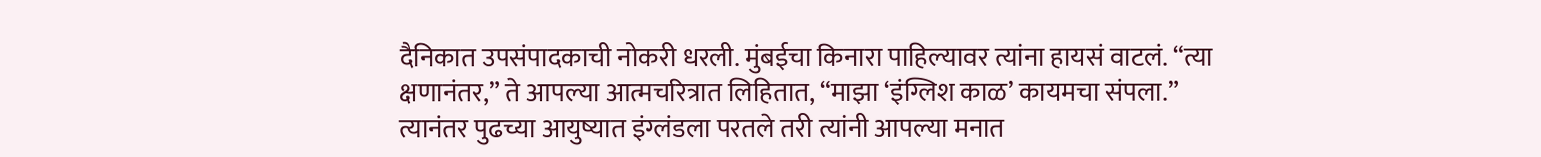दैनिकात उपसंपादकाची नोकरी धरली. मुंबईचा किनारा पाहिल्यावर त्यांना हायसं वाटलं. “त्या क्षणानंतर,” ते आपल्या आत्मचरित्रात लिहितात, “माझा ‘इंग्लिश काळ’ कायमचा संपला.” त्यानंतर पुढच्या आयुष्यात इंग्लंडला परतले तरी त्यांनी आपल्या मनात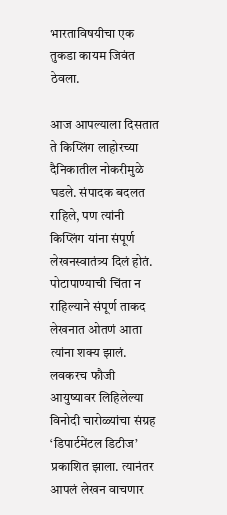भारताविषयीचा एक तुकडा कायम जिवंत ठेवला.

आज आपल्याला दिसतात ते किप्लिंग लाहोरच्या दैनिकातील नोकरीमुळे घडले. संपादक बदलत राहिले, पण त्यांनी किप्लिंग यांना संपूर्ण लेखनस्वातंत्र्य दिलं होतं. पोटापाण्याची चिंता न राहिल्याने संपूर्ण ताकद लेखनात ओतणं आता त्यांना शक्य झालं. लवकरच फौजी आयुष्यावर लिहिलेल्या विनोदी चारोळ्यांचा संग्रह ‘डिपार्टमेंटल डिटीज’ प्रकाशित झाला. त्यानंतर आपलं लेखन वाचणार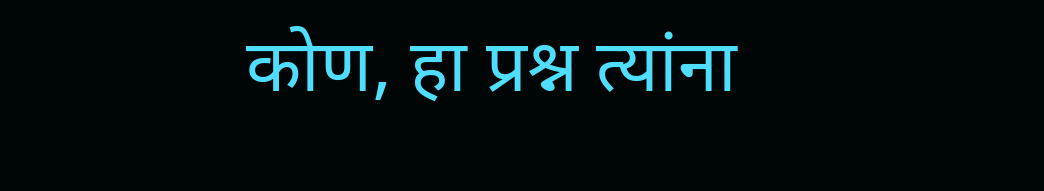कोण, हा प्रश्न त्यांना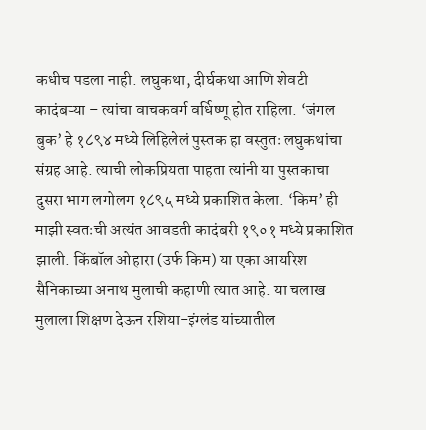कधीच पडला नाही. लघुकथा, दीर्घकथा आणि शेवटी कादंबऱ्या – त्यांचा वाचकवर्ग वर्धिष्णू होत राहिला. ‘जंगल बुक’ हे १८९४ मध्ये लिहिलेलं पुस्तक हा वस्तुतः लघुकथांचा संग्रह आहे. त्याची लोकप्रियता पाहता त्यांनी या पुस्तकाचा दुसरा भाग लगोलग १८९५ मध्ये प्रकाशित केला. ‘किम’ ही माझी स्वतःची अत्यंत आवडती कादंबरी १९०१ मध्ये प्रकाशित झाली. किंबॉल ओहारा (उर्फ किम) या एका आयरिश सैनिकाच्या अनाथ मुलाची कहाणी त्यात आहे. या चलाख मुलाला शिक्षण देऊन रशिया-इंग्लंड यांच्यातील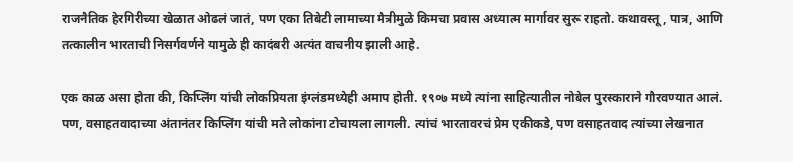राजनैतिक हेरगिरीच्या खेळात ओढलं जातं, पण एका तिबेटी लामाच्या मैत्रीमुळे किमचा प्रवास अध्यात्म मार्गावर सुरू राहतो. कथावस्तू, पात्र, आणि तत्कालीन भारताची निसर्गवर्णने यामुळे ही कादंबरी अत्यंत वाचनीय झाली आहे.

एक काळ असा होता की, किप्लिंग यांची लोकप्रियता इंग्लंडमध्येही अमाप होती. १९०७ मध्ये त्यांना साहित्यातील नोबेल पुरस्काराने गौरवण्यात आलं. पण, वसाहतवादाच्या अंतानंतर किप्लिंग यांची मते लोकांना टोचायला लागली. त्यांचं भारतावरचं प्रेम एकीकडे, पण वसाहतवाद त्यांच्या लेखनात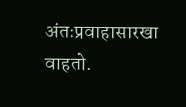अंतःप्रवाहासारखा वाहतो.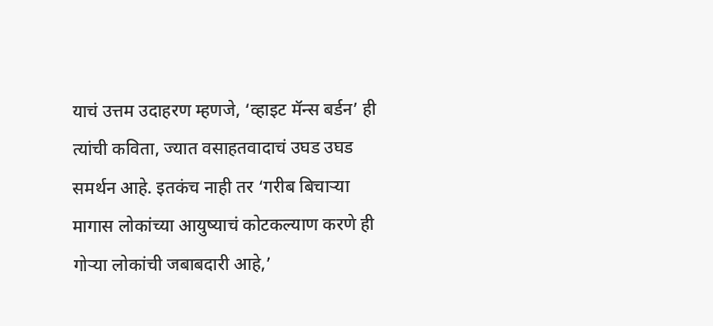याचं उत्तम उदाहरण म्हणजे, ‘व्हाइट मॅन्स बर्डन’ ही त्यांची कविता, ज्यात वसाहतवादाचं उघड उघड समर्थन आहे. इतकंच नाही तर ‘गरीब बिचाऱ्या मागास लोकांच्या आयुष्याचं कोटकल्याण करणे ही गोऱ्या लोकांची जबाबदारी आहे,’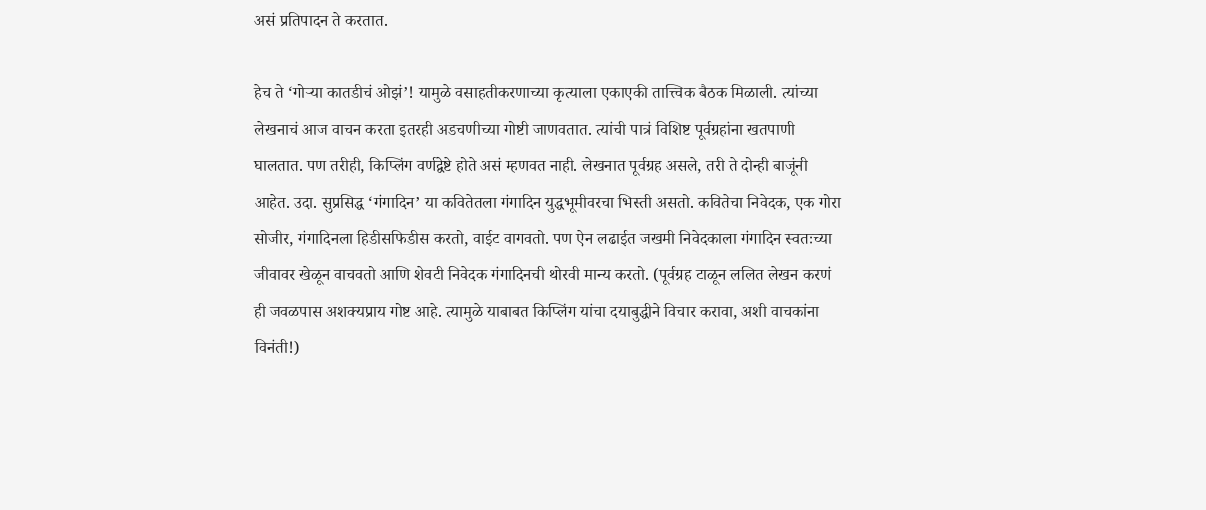असं प्रतिपादन ते करतात.

हेच ते ‘गोऱ्या कातडीचं ओझं’! यामुळे वसाहतीकरणाच्या कृत्याला एकाएकी तात्त्विक बैठक मिळाली. त्यांच्या लेखनाचं आज वाचन करता इतरही अडचणीच्या गोष्टी जाणवतात. त्यांची पात्रं विशिष्ट पूर्वग्रहांना खतपाणी घालतात. पण तरीही, किप्लिंग वर्णद्वेष्टे होते असं म्हणवत नाही. लेखनात पूर्वग्रह असले, तरी ते दोन्ही बाजूंनी आहेत. उदा. सुप्रसिद्ध ‘गंगादिन’ या कवितेतला गंगादिन युद्धभूमीवरचा भिस्ती असतो. कवितेचा निवेदक, एक गोरा सोजीर, गंगादिनला हिडीसफिडीस करतो, वाईट वागवतो. पण ऐन लढाईत जखमी निवेदकाला गंगादिन स्वतःच्या जीवावर खेळून वाचवतो आणि शेवटी निवेदक गंगादिनची थोरवी मान्य करतो. (पूर्वग्रह टाळून ललित लेखन करणं ही जवळपास अशक्यप्राय गोष्ट आहे. त्यामुळे याबाबत किप्लिंग यांचा दयाबुद्धीने विचार करावा, अशी वाचकांना विनंती!)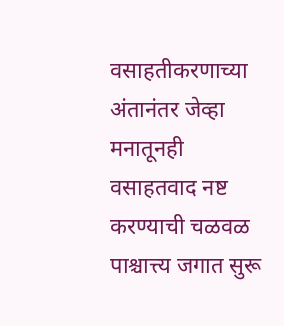वसाहतीकरणाच्या अंतानंतर जेव्हा मनातूनही वसाहतवाद नष्ट करण्याची चळवळ पाश्चात्त्य जगात सुरू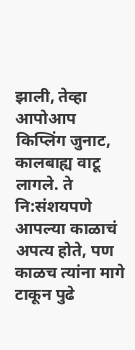झाली, तेव्हा आपोआप किप्लिंग जुनाट, कालबाह्य वाटू लागले. ते नि:संशयपणे आपल्या काळाचं अपत्य होते, पण काळच त्यांना मागे टाकून पुढे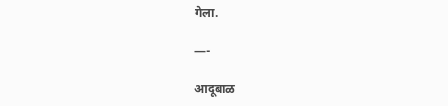गेला.

—-

आदूबाळ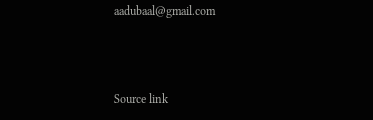aadubaal@gmail.com



Source link